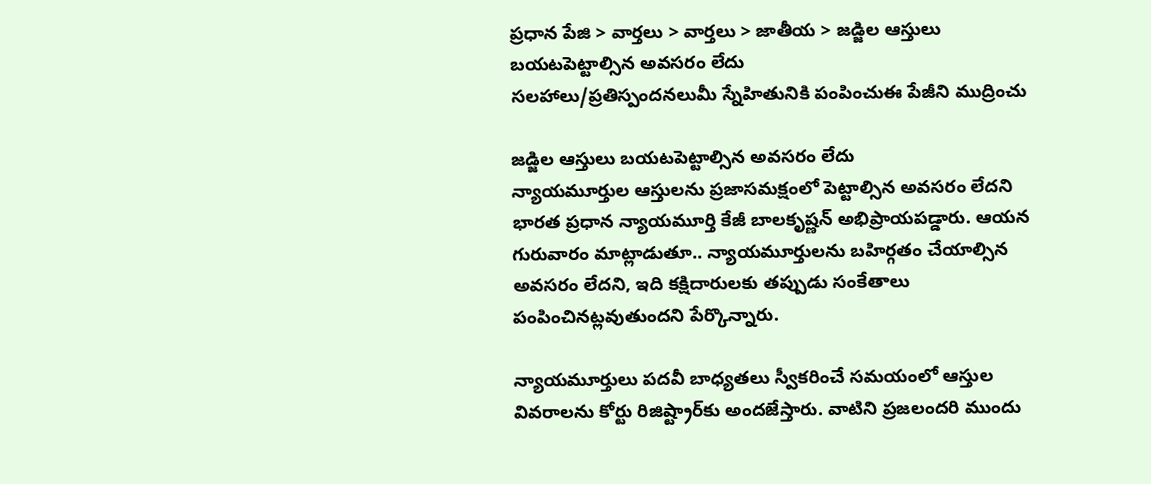ప్రధాన పేజి > వార్తలు > వార్తలు > జాతీయ > జడ్జిల ఆస్తులు బయటపెట్టాల్సిన అవసరం లేదు
సలహాలు/ప్రతిస్పందనలుమీ స్నేహితునికి పంపించుఈ పేజీని ముద్రించు

జడ్జిల ఆస్తులు బయటపెట్టాల్సిన అవసరం లేదు
న్యాయమూర్తుల ఆస్తులను ప్రజాసమక్షంలో పెట్టాల్సిన అవసరం లేదని భారత ప్రధాన న్యాయమూర్తి కేజీ బాలకృష్ణన్ అభిప్రాయపడ్డారు. ఆయన గురువారం మాట్లాడుతూ.. న్యాయమూర్తులను బహిర్గతం చేయాల్సిన అవసరం లేదని, ఇది కక్షిదారులకు తప్పుడు సంకేతాలు పంపించినట్లవుతుందని పేర్కొన్నారు.

న్యాయమూర్తులు పదవీ బాధ్యతలు స్వీకరించే సమయంలో ఆస్తుల వివరాలను కోర్టు రిజిష్ట్రార్‌కు అందజేస్తారు. వాటిని ప్రజలందరి ముందు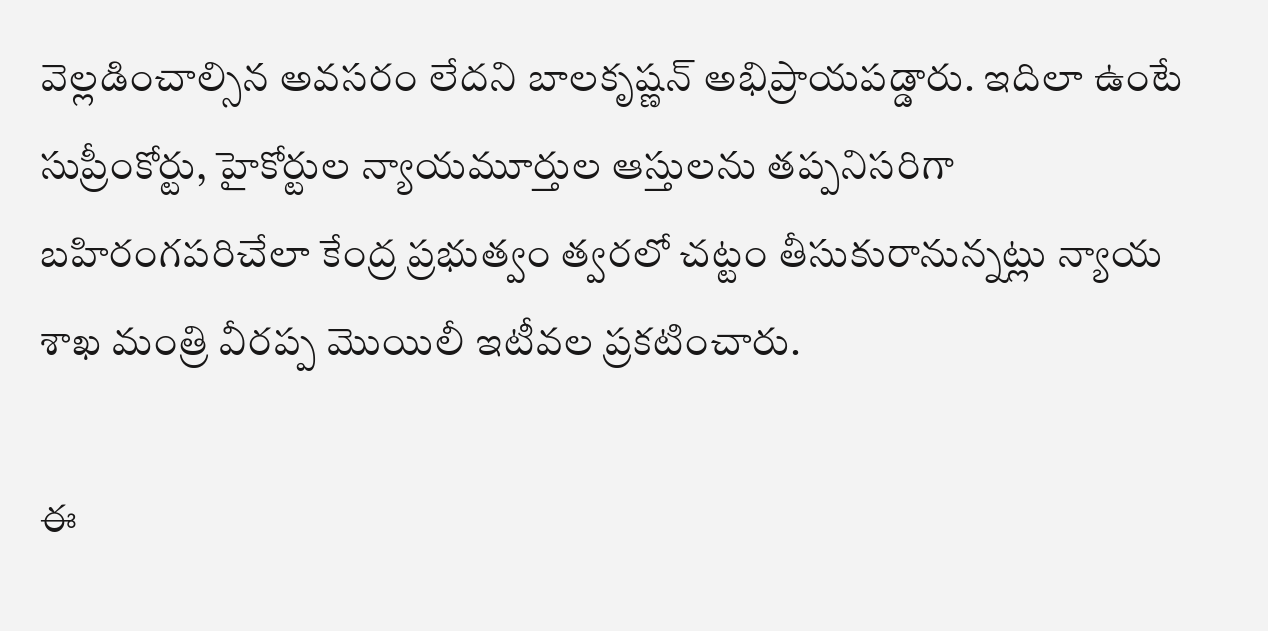వెల్లడించాల్సిన అవసరం లేదని బాలకృష్ణన్ అభిప్రాయపడ్డారు. ఇదిలా ఉంటే సుప్రీంకోర్టు, హైకోర్టుల న్యాయమూర్తుల ఆస్తులను తప్పనిసరిగా బహిరంగపరిచేలా కేంద్ర ప్రభుత్వం త్వరలో చట్టం తీసుకురానున్నట్లు న్యాయ శాఖ మంత్రి వీరప్ప మొయిలీ ఇటీవల ప్రకటించారు.

ఈ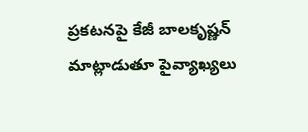ప్రకటనపై కేజీ బాలకృష్ణన్ మాట్లాడుతూ పైవ్యాఖ్యలు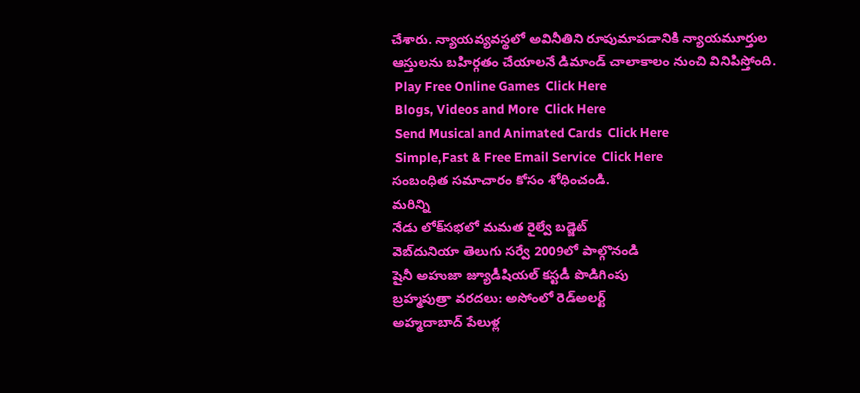చేశారు. న్యాయవ్యవస్థలో అవినీతిని రూపుమాపడానికి న్యాయమూర్తుల ఆస్తులను బహిర్గతం చేయాలనే డిమాండ్ చాలాకాలం నుంచి వినిపిస్తోంది.
 Play Free Online Games  Click Here
 Blogs, Videos and More  Click Here
 Send Musical and Animated Cards  Click Here
 Simple,Fast & Free Email Service  Click Here
సంబంధిత సమాచారం కోసం శోధించండి.
మరిన్ని
నేడు లోక్‌సభలో మమత రైల్వే బడ్జెట్
వెబ్‌దునియా తెలుగు సర్వే 2009లో పాల్గొనండి
షైనీ అహుజా జ్యూడీషియల్ కస్టడీ పొడిగింపు
బ్రహ్మపుత్రా వరదలు: అసోంలో రెడ్‌అలర్ట్
అహ్మదాబాద్ పేలుళ్ల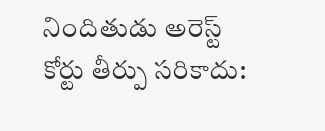నిందితుడు అరెస్ట్
కోర్టు తీర్పు సరికాదు: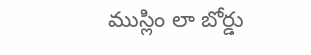ముస్లిం లా బోర్డు